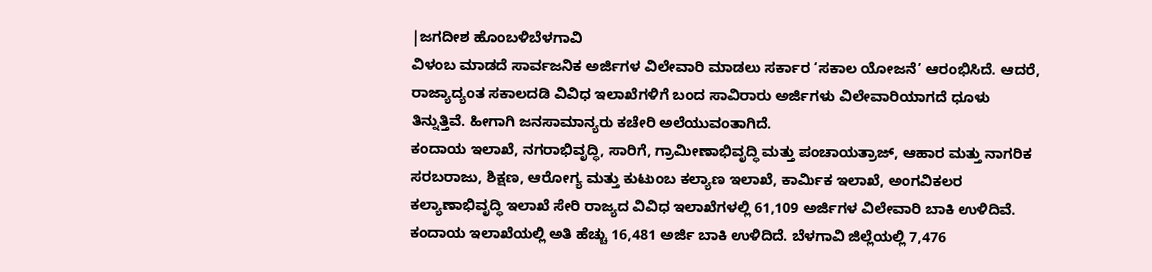|ಜಗದೀಶ ಹೊಂಬಳಿಬೆಳಗಾವಿ
ವಿಳಂಬ ಮಾಡದೆ ಸಾರ್ವಜನಿಕ ಅರ್ಜಿಗಳ ವಿಲೇವಾರಿ ಮಾಡಲು ಸರ್ಕಾರ ‘ಸಕಾಲ ಯೋಜನೆ’ ಆರಂಭಿಸಿದೆ. ಆದರೆ, ರಾಜ್ಯಾದ್ಯಂತ ಸಕಾಲದಡಿ ವಿವಿಧ ಇಲಾಖೆಗಳಿಗೆ ಬಂದ ಸಾವಿರಾರು ಅರ್ಜಿಗಳು ವಿಲೇವಾರಿಯಾಗದೆ ಧೂಳು ತಿನ್ನುತ್ತಿವೆ. ಹೀಗಾಗಿ ಜನಸಾಮಾನ್ಯರು ಕಚೇರಿ ಅಲೆಯುವಂತಾಗಿದೆ.
ಕಂದಾಯ ಇಲಾಖೆ, ನಗರಾಭಿವೃದ್ಧಿ, ಸಾರಿಗೆ, ಗ್ರಾಮೀಣಾಭಿವೃದ್ಧಿ ಮತ್ತು ಪಂಚಾಯತ್ರಾಜ್, ಆಹಾರ ಮತ್ತು ನಾಗರಿಕ ಸರಬರಾಜು, ಶಿಕ್ಷಣ, ಆರೋಗ್ಯ ಮತ್ತು ಕುಟುಂಬ ಕಲ್ಯಾಣ ಇಲಾಖೆ, ಕಾರ್ವಿುಕ ಇಲಾಖೆ, ಅಂಗವಿಕಲರ ಕಲ್ಯಾಣಾಭಿವೃದ್ಧಿ ಇಲಾಖೆ ಸೇರಿ ರಾಜ್ಯದ ವಿವಿಧ ಇಲಾಖೆಗಳಲ್ಲಿ 61,109 ಅರ್ಜಿಗಳ ವಿಲೇವಾರಿ ಬಾಕಿ ಉಳಿದಿವೆ. ಕಂದಾಯ ಇಲಾಖೆಯಲ್ಲಿ ಅತಿ ಹೆಚ್ಚು 16,481 ಅರ್ಜಿ ಬಾಕಿ ಉಳಿದಿದೆ. ಬೆಳಗಾವಿ ಜಿಲ್ಲೆಯಲ್ಲಿ 7,476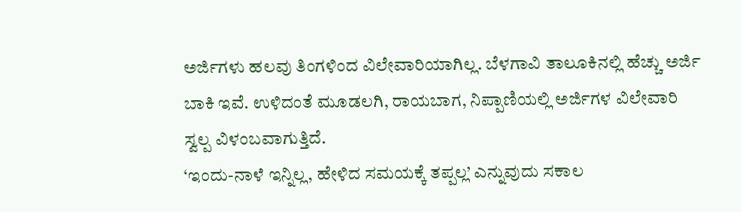ಅರ್ಜಿಗಳು ಹಲವು ತಿಂಗಳಿಂದ ವಿಲೇವಾರಿಯಾಗಿಲ್ಲ. ಬೆಳಗಾವಿ ತಾಲೂಕಿನಲ್ಲಿ ಹೆಚ್ಚು ಅರ್ಜಿ ಬಾಕಿ ಇವೆ. ಉಳಿದಂತೆ ಮೂಡಲಗಿ, ರಾಯಬಾಗ, ನಿಪ್ಪಾಣಿಯಲ್ಲಿ ಅರ್ಜಿಗಳ ವಿಲೇವಾರಿ ಸ್ವಲ್ಪ ವಿಳಂಬವಾಗುತ್ತಿದೆ.
‘ಇಂದು-ನಾಳೆ ಇನ್ನಿಲ್ಲ, ಹೇಳಿದ ಸಮಯಕ್ಕೆ ತಪ್ಪಲ್ಲ’ ಎನ್ನುವುದು ಸಕಾಲ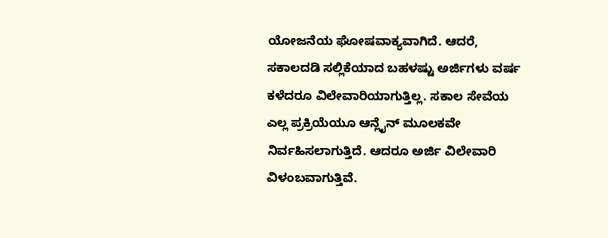ಯೋಜನೆಯ ಘೋಷವಾಕ್ಯವಾಗಿದೆ. ಆದರೆ, ಸಕಾಲದಡಿ ಸಲ್ಲಿಕೆಯಾದ ಬಹಳಷ್ಟು ಅರ್ಜಿಗಳು ವರ್ಷ ಕಳೆದರೂ ವಿಲೇವಾರಿಯಾಗುತ್ತಿಲ್ಲ. ಸಕಾಲ ಸೇವೆಯ ಎಲ್ಲ ಪ್ರಕ್ರಿಯೆಯೂ ಆನ್ಲೈನ್ ಮೂಲಕವೇ ನಿರ್ವಹಿಸಲಾಗುತ್ತಿದೆ. ಆದರೂ ಅರ್ಜಿ ವಿಲೇವಾರಿ ವಿಳಂಬವಾಗುತ್ತಿವೆ.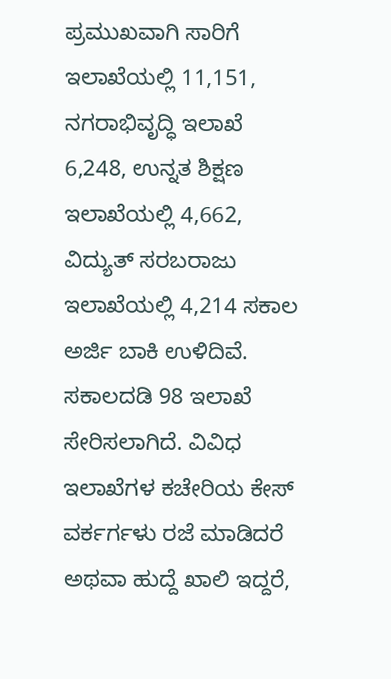ಪ್ರಮುಖವಾಗಿ ಸಾರಿಗೆ ಇಲಾಖೆಯಲ್ಲಿ 11,151, ನಗರಾಭಿವೃದ್ಧಿ ಇಲಾಖೆ 6,248, ಉನ್ನತ ಶಿಕ್ಷಣ ಇಲಾಖೆಯಲ್ಲಿ 4,662, ವಿದ್ಯುತ್ ಸರಬರಾಜು ಇಲಾಖೆಯಲ್ಲಿ 4,214 ಸಕಾಲ ಅರ್ಜಿ ಬಾಕಿ ಉಳಿದಿವೆ.
ಸಕಾಲದಡಿ 98 ಇಲಾಖೆ ಸೇರಿಸಲಾಗಿದೆ. ವಿವಿಧ ಇಲಾಖೆಗಳ ಕಚೇರಿಯ ಕೇಸ್ ವರ್ಕರ್ಗಳು ರಜೆ ಮಾಡಿದರೆ ಅಥವಾ ಹುದ್ದೆ ಖಾಲಿ ಇದ್ದರೆ,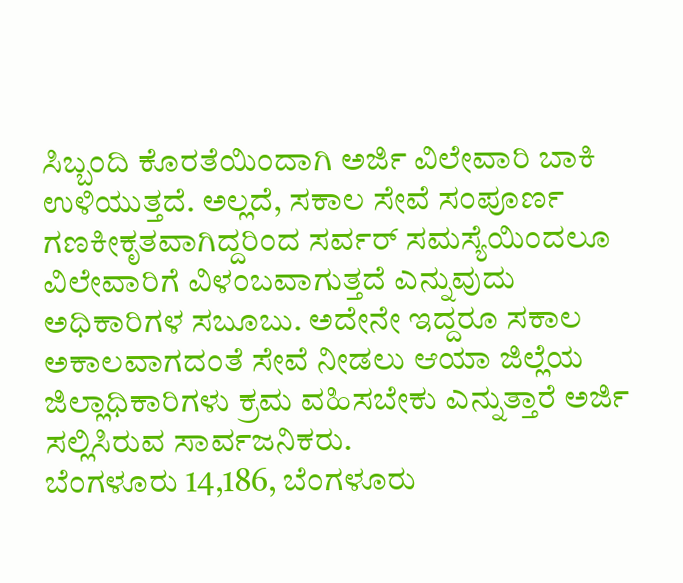ಸಿಬ್ಬಂದಿ ಕೊರತೆಯಿಂದಾಗಿ ಅರ್ಜಿ ವಿಲೇವಾರಿ ಬಾಕಿ ಉಳಿಯುತ್ತದೆ. ಅಲ್ಲದೆ, ಸಕಾಲ ಸೇವೆ ಸಂಪೂರ್ಣ ಗಣಕೀಕೃತವಾಗಿದ್ದರಿಂದ ಸರ್ವರ್ ಸಮಸ್ಯೆಯಿಂದಲೂ ವಿಲೇವಾರಿಗೆ ವಿಳಂಬವಾಗುತ್ತದೆ ಎನ್ನುವುದು ಅಧಿಕಾರಿಗಳ ಸಬೂಬು. ಅದೇನೇ ಇದ್ದರೂ ಸಕಾಲ ಅಕಾಲವಾಗದಂತೆ ಸೇವೆ ನೀಡಲು ಆಯಾ ಜಿಲ್ಲೆಯ ಜಿಲ್ಲಾಧಿಕಾರಿಗಳು ಕ್ರಮ ವಹಿಸಬೇಕು ಎನ್ನುತ್ತಾರೆ ಅರ್ಜಿ ಸಲ್ಲಿಸಿರುವ ಸಾರ್ವಜನಿಕರು.
ಬೆಂಗಳೂರು 14,186, ಬೆಂಗಳೂರು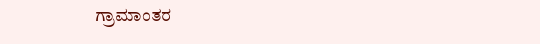ಗ್ರಾಮಾಂತರ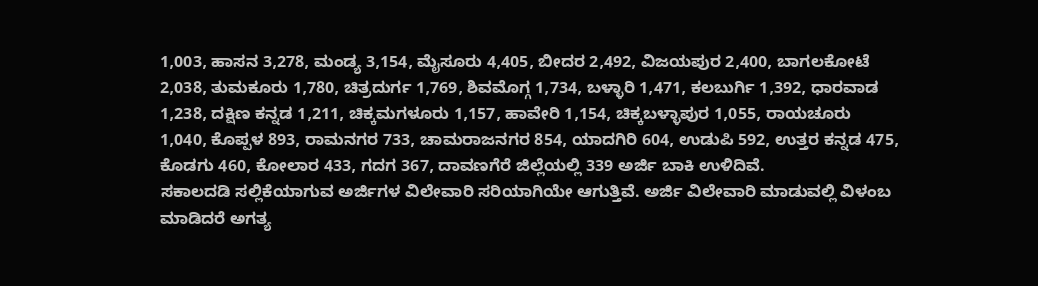1,003, ಹಾಸನ 3,278, ಮಂಡ್ಯ 3,154, ಮೈಸೂರು 4,405, ಬೀದರ 2,492, ವಿಜಯಪುರ 2,400, ಬಾಗಲಕೋಟೆ 2,038, ತುಮಕೂರು 1,780, ಚಿತ್ರದುರ್ಗ 1,769, ಶಿವಮೊಗ್ಗ 1,734, ಬಳ್ಳಾರಿ 1,471, ಕಲಬುರ್ಗಿ 1,392, ಧಾರವಾಡ 1,238, ದಕ್ಷಿಣ ಕನ್ನಡ 1,211, ಚಿಕ್ಕಮಗಳೂರು 1,157, ಹಾವೇರಿ 1,154, ಚಿಕ್ಕಬಳ್ಳಾಪುರ 1,055, ರಾಯಚೂರು 1,040, ಕೊಪ್ಪಳ 893, ರಾಮನಗರ 733, ಚಾಮರಾಜನಗರ 854, ಯಾದಗಿರಿ 604, ಉಡುಪಿ 592, ಉತ್ತರ ಕನ್ನಡ 475, ಕೊಡಗು 460, ಕೋಲಾರ 433, ಗದಗ 367, ದಾವಣಗೆರೆ ಜಿಲ್ಲೆಯಲ್ಲಿ 339 ಅರ್ಜಿ ಬಾಕಿ ಉಳಿದಿವೆ.
ಸಕಾಲದಡಿ ಸಲ್ಲಿಕೆಯಾಗುವ ಅರ್ಜಿಗಳ ವಿಲೇವಾರಿ ಸರಿಯಾಗಿಯೇ ಆಗುತ್ತಿವೆ. ಅರ್ಜಿ ವಿಲೇವಾರಿ ಮಾಡುವಲ್ಲಿ ವಿಳಂಬ ಮಾಡಿದರೆ ಅಗತ್ಯ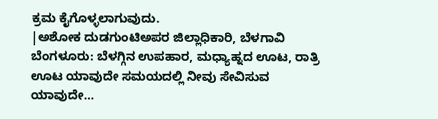ಕ್ರಮ ಕೈಗೊಳ್ಳಲಾಗುವುದು.
|ಅಶೋಕ ದುಡಗುಂಟಿಅಪರ ಜಿಲ್ಲಾಧಿಕಾರಿ, ಬೆಳಗಾವಿ
ಬೆಂಗಳೂರು: ಬೆಳಗ್ಗಿನ ಉಪಹಾರ, ಮಧ್ಯಾಹ್ನದ ಊಟ, ರಾತ್ರಿ ಊಟ ಯಾವುದೇ ಸಮಯದಲ್ಲಿ ನೀವು ಸೇವಿಸುವ ಯಾವುದೇ…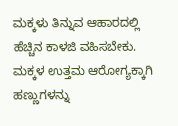ಮಕ್ಕಳು ತಿನ್ನುವ ಆಹಾರದಲ್ಲಿ ಹೆಚ್ಚಿನ ಕಾಳಜಿ ವಹಿಸಬೇಕು. ಮಕ್ಕಳ ಉತ್ತಮ ಆರೋಗ್ಯಕ್ಕಾಗಿ ಹಣ್ಣುಗಳನ್ನು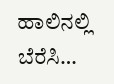ಹಾಲಿನಲ್ಲಿ ಬೆರೆಸಿ…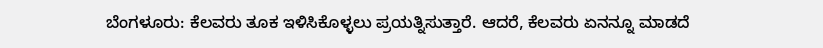ಬೆಂಗಳೂರು: ಕೆಲವರು ತೂಕ ಇಳಿಸಿಕೊಳ್ಳಲು ಪ್ರಯತ್ನಿಸುತ್ತಾರೆ. ಆದರೆ, ಕೆಲವರು ಏನನ್ನೂ ಮಾಡದೆ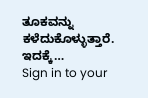ತೂಕವನ್ನು ಕಳೆದುಕೊಳ್ಳುತ್ತಾರೆ. ಇದಕ್ಕೆ…
Sign in to your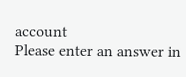account
Please enter an answer in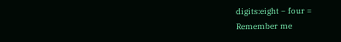digits:eight − four =
Remember me